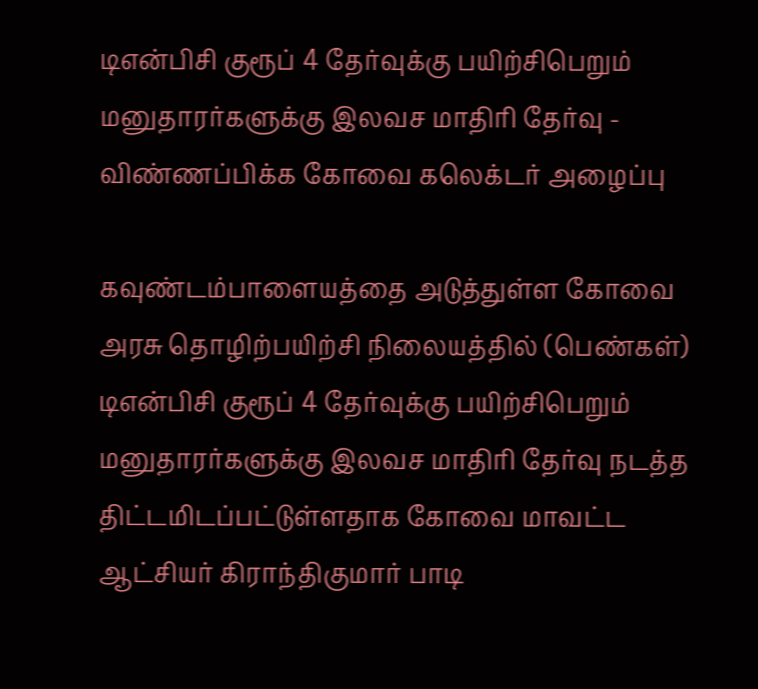டிஎன்பிசி குரூப் 4 தேர்வுக்கு பயிற்சிபெறும் மனுதாரர்களுக்கு இலவச மாதிரி தேர்வு - விண்ணப்பிக்க கோவை கலெக்டர் அழைப்பு

கவுண்டம்பாளையத்தை அடுத்துள்ள கோவை அரசு தொழிற்பயிற்சி நிலையத்தில் (பெண்கள்) டிஎன்பிசி குரூப் 4 தேர்வுக்கு பயிற்சிபெறும் மனுதாரர்களுக்கு இலவச மாதிரி தேர்வு நடத்த திட்டமிடப்பட்டுள்ளதாக கோவை மாவட்ட ஆட்சியர் கிராந்திகுமார் பாடி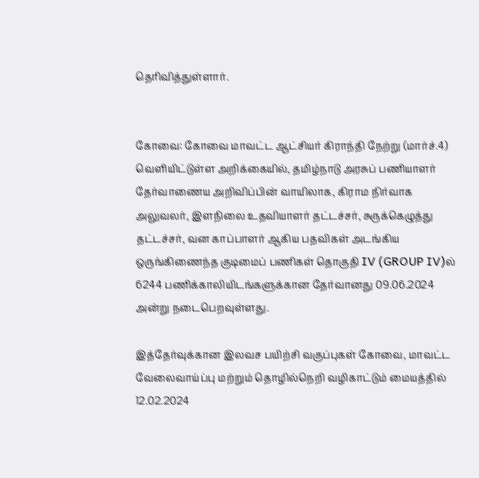தெரிவித்துள்ளார்.


கோவை: கோவை மாவட்ட ஆட்சியர் கிராந்தி நேற்று (மார்ச்.4) வெளியிட்டுள்ள அறிக்கையில், தமிழ்நாடு அரசுப் பணியாளர் தேர்வாணைய அறிவிப்பின் வாயிலாக, கிராம நிர்வாக அலுவலர், இளநிலை உதவியாளர் தட்டச்சர், சுருக்கெழுத்து தட்டச்சர், வன காப்பாளர் ஆகிய பதவிகள் அடங்கிய ஒருங்கிணைந்த குடிமைப் பணிகள் தொகுதி IV (GROUP IV)ல் 6244 பணிக்காலியிடங்களுக்கான தேர்வானது 09.06.2024 அன்று நடைபெறவுள்ளது.

இத்தேர்வுக்கான இலவச பயிற்சி வகுப்புகள் கோவை, மாவட்ட வேலைவாய்ப்பு மற்றும் தொழில்நெறி வழிகாட்டும் மையத்தில் 12.02.2024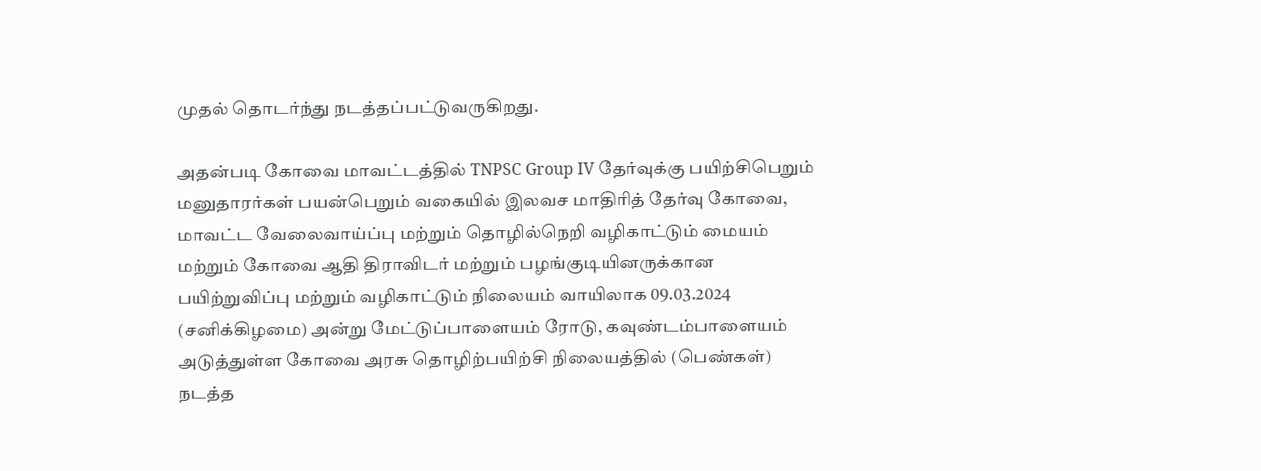முதல் தொடர்ந்து நடத்தப்பட்டுவருகிறது.

அதன்படி கோவை மாவட்டத்தில் TNPSC Group IV தேர்வுக்கு பயிற்சிபெறும் மனுதாரர்கள் பயன்பெறும் வகையில் இலவச மாதிரித் தேர்வு கோவை, மாவட்ட வேலைவாய்ப்பு மற்றும் தொழில்நெறி வழிகாட்டும் மையம் மற்றும் கோவை ஆதி திராவிடர் மற்றும் பழங்குடியினருக்கான பயிற்றுவிப்பு மற்றும் வழிகாட்டும் நிலையம் வாயிலாக 09.03.2024 (சனிக்கிழமை) அன்று மேட்டுப்பாளையம் ரோடு, கவுண்டம்பாளையம் அடுத்துள்ள கோவை அரசு தொழிற்பயிற்சி நிலையத்தில் (பெண்கள்) நடத்த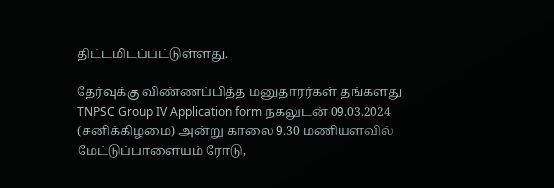திட்டமிடப்பட்டுள்ளது.

தேர்வுக்கு விண்ணப்பித்த மனுதாரர்கள் தங்களது TNPSC Group IV Application form நகலுடன் 09.03.2024 (சனிக்கிழமை) அன்று காலை 9.30 மணியளவில் மேட்டுப்பாளையம் ரோடு,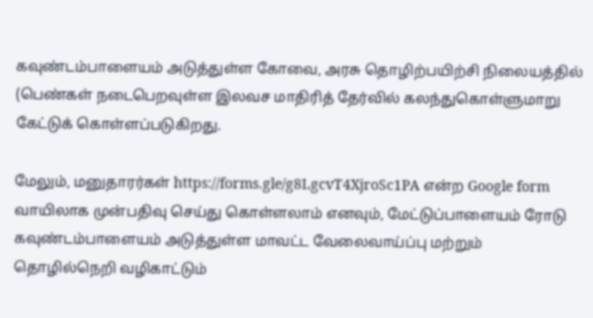கவுண்டம்பாளையம் அடுத்துள்ள கோவை, அரசு தொழிற்பயிற்சி நிலையத்தில் (பெண்கள் நடைபெறவுள்ள இலவச மாதிரித் தேர்வில் கலந்துகொள்ளுமாறு கேட்டுக் கொள்ளப்படுகிறது.

மேலும், மனுதாரர்கள் https://forms.gle/g8LgcvT4XjroSc1PA என்ற Google form வாயிலாக முன்பதிவு செய்து கொள்ளலாம் எனவும், மேட்டுப்பாளையம் ரோடு கவுண்டம்பாளையம் அடுத்துள்ள மாவட்ட வேலைவாய்ப்பு மற்றும் தொழில்நெறி வழிகாட்டும்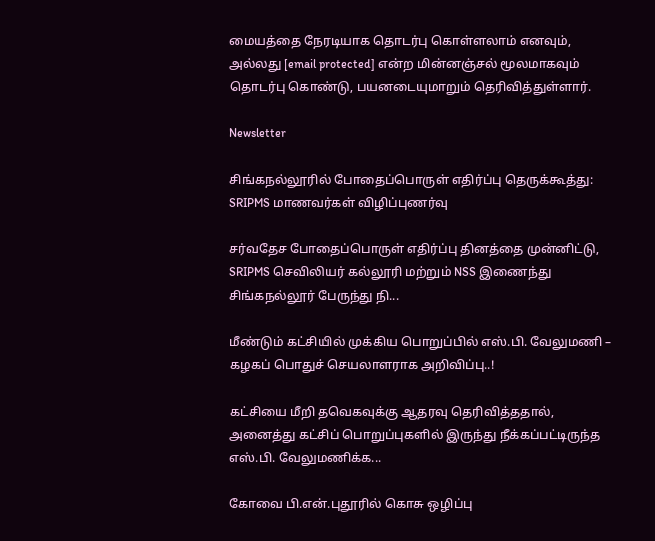மையத்தை நேரடியாக தொடர்பு கொள்ளலாம் எனவும், அல்லது [email protected] என்ற மின்னஞ்சல் மூலமாகவும் தொடர்பு கொண்டு, பயனடையுமாறும் தெரிவித்துள்ளார்.

Newsletter

சிங்கநல்லூரில் போதைப்பொருள் எதிர்ப்பு தெருக்கூத்து: SRIPMS மாணவர்கள் விழிப்புணர்வு

சர்வதேச போதைப்பொருள் எதிர்ப்பு தினத்தை முன்னிட்டு, SRIPMS செவிலியர் கல்லூரி மற்றும் NSS இணைந்து சிங்கநல்லூர் பேருந்து நி...

மீண்டும் கட்சியில் முக்கிய பொறுப்பில் எஸ்.பி. வேலுமணி – கழகப் பொதுச் செயலாளராக அறிவிப்பு..!

கட்சியை மீறி தவெகவுக்கு ஆதரவு தெரிவித்ததால், அனைத்து கட்சிப் பொறுப்புகளில் இருந்து நீக்கப்பட்டிருந்த எஸ்.பி. வேலுமணிக்க...

கோவை பி.என்.புதூரில் கொசு ஒழிப்பு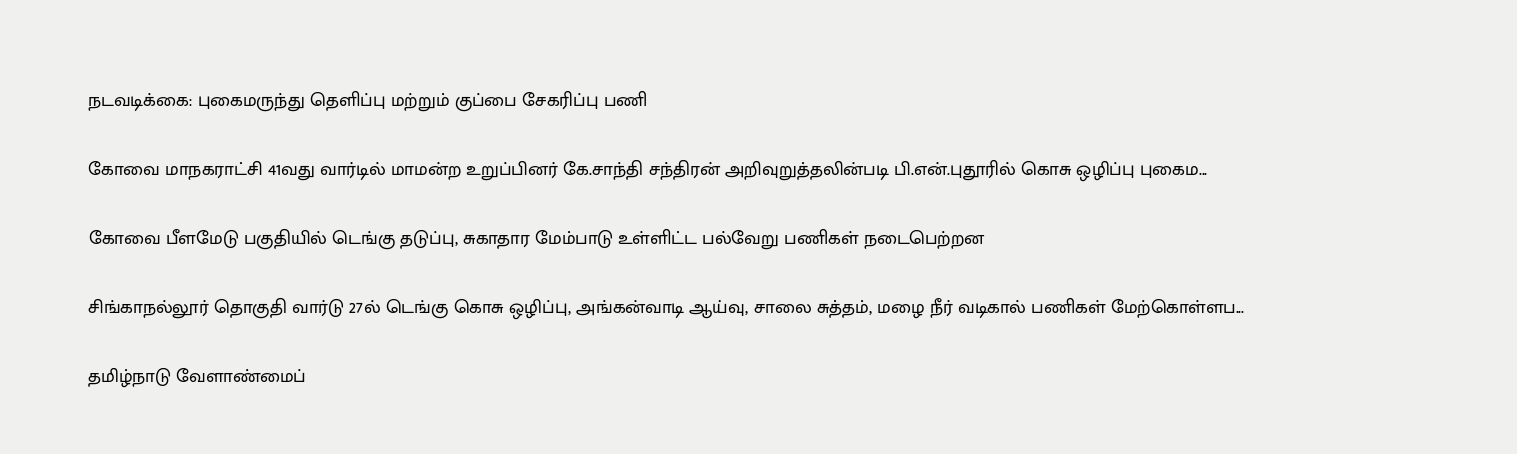நடவடிக்கை: புகைமருந்து தெளிப்பு மற்றும் குப்பை சேகரிப்பு பணி

கோவை மாநகராட்சி 41வது வார்டில் மாமன்ற உறுப்பினர் கே.சாந்தி சந்திரன் அறிவுறுத்தலின்படி பி.என்.புதூரில் கொசு ஒழிப்பு புகைம...

கோவை பீளமேடு பகுதியில் டெங்கு தடுப்பு, சுகாதார மேம்பாடு உள்ளிட்ட பல்வேறு பணிகள் நடைபெற்றன

சிங்காநல்லூர் தொகுதி வார்டு 27ல் டெங்கு கொசு ஒழிப்பு, அங்கன்வாடி ஆய்வு, சாலை சுத்தம், மழை நீர் வடிகால் பணிகள் மேற்கொள்ளப...

தமிழ்நாடு வேளாண்மைப்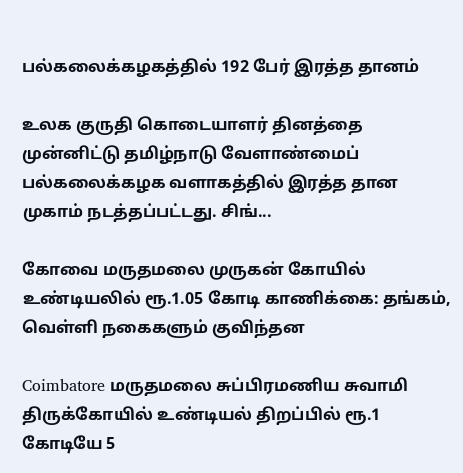பல்கலைக்கழகத்தில் 192 பேர் இரத்த தானம்

உலக குருதி கொடையாளர் தினத்தை முன்னிட்டு தமிழ்நாடு வேளாண்மைப் பல்கலைக்கழக வளாகத்தில் இரத்த தான முகாம் நடத்தப்பட்டது. சிங்...

கோவை மருதமலை முருகன் கோயில் உண்டியலில் ரூ.1.05 கோடி காணிக்கை: தங்கம், வெள்ளி நகைகளும் குவிந்தன

Coimbatore மருதமலை சுப்பிரமணிய சுவாமி திருக்கோயில் உண்டியல் திறப்பில் ரூ.1 கோடியே 5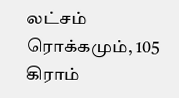லட்சம் ரொக்கமும், 105 கிராம்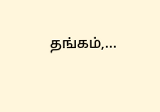தங்கம்,...